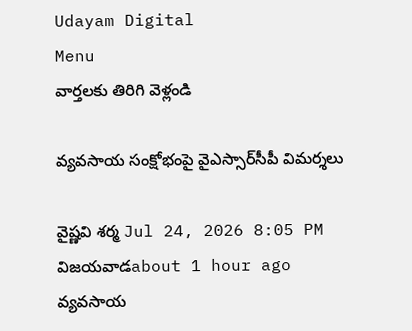Udayam Digital
Menu
వార్తలకు తిరిగి వెళ్లండి

వ్యవసాయ సంక్షోభంపై వైఎస్సార్‌సీపీ విమర్శలు

వైష్ణవి శర్మ Jul 24, 2026 8:05 PM విజయవాడabout 1 hour ago
వ్యవసాయ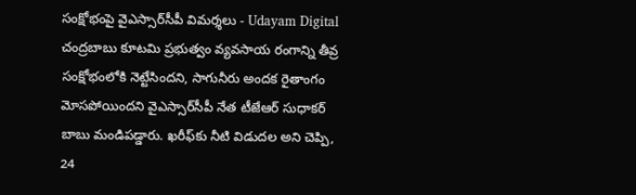సంక్షోభంపై వైఎస్సార్‌సీపీ విమర్శలు - Udayam Digital
చంద్రబాబు కూటమి ప్రభుత్వం వ్యవసాయ రంగాన్ని తీవ్ర సంక్షోభంలోకి నెట్టేసిందని, సాగునీరు అందక రైతాంగం మోసపోయిందని వైఎస్సార్‌సీపీ నేత టీజేఆర్ సుధాకర్ బాబు మండిపడ్డారు. ఖరీఫ్‌కు నీటి విడుదల అని చెప్పి, 24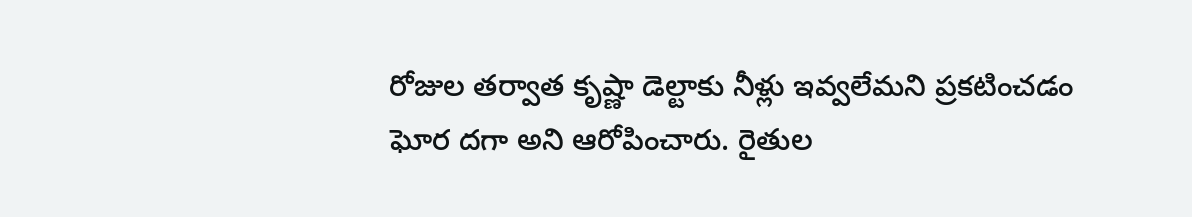రోజుల తర్వాత కృష్ణా డెల్టాకు నీళ్లు ఇవ్వలేమని ప్రకటించడం ఘోర దగా అని ఆరోపించారు. రైతుల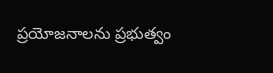ప్రయోజనాలను ప్రభుత్వం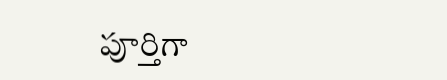పూర్తిగా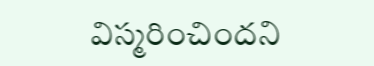విస్మరించిందని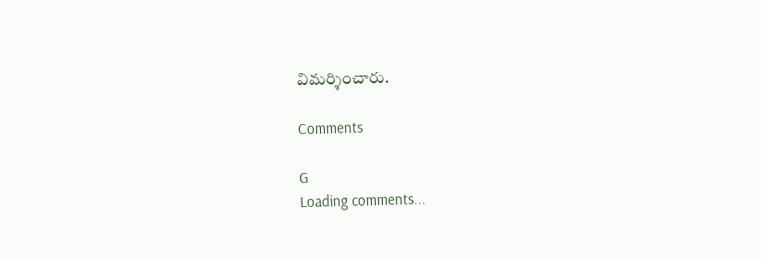విమర్శించారు.

Comments

G
Loading comments...